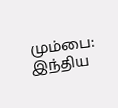மும்பை: இந்திய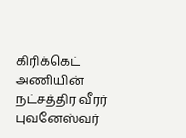கிரிக்கெட் அணியின் நட்சத்திர வீரர் புவனேஸ்வர்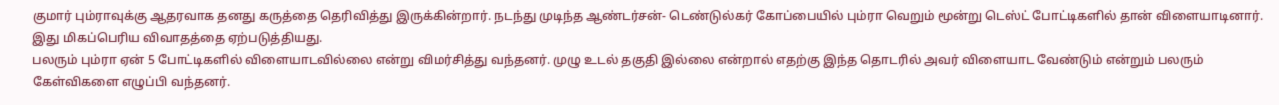குமார் பும்ராவுக்கு ஆதரவாக தனது கருத்தை தெரிவித்து இருக்கின்றார். நடந்து முடிந்த ஆண்டர்சன்- டெண்டுல்கர் கோப்பையில் பும்ரா வெறும் மூன்று டெஸ்ட் போட்டிகளில் தான் விளையாடினார். இது மிகப்பெரிய விவாதத்தை ஏற்படுத்தியது.
பலரும் பும்ரா ஏன் 5 போட்டிகளில் விளையாடவில்லை என்று விமர்சித்து வந்தனர். முழு உடல் தகுதி இல்லை என்றால் எதற்கு இந்த தொடரில் அவர் விளையாட வேண்டும் என்றும் பலரும் கேள்விகளை எழுப்பி வந்தனர்.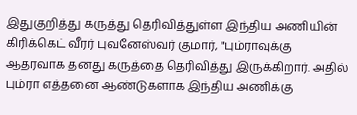இதுகுறித்து கருத்து தெரிவித்துள்ள இந்திய அணியின் கிரிக்கெட் வீரர் புவனேஸ்வர் குமார், "பும்ராவுக்கு ஆதரவாக தனது கருத்தை தெரிவித்து இருக்கிறார். அதில் பும்ரா எத்தனை ஆண்டுகளாக இந்திய அணிக்கு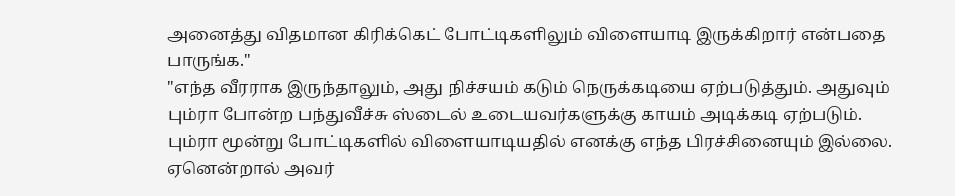அனைத்து விதமான கிரிக்கெட் போட்டிகளிலும் விளையாடி இருக்கிறார் என்பதை பாருங்க."
"எந்த வீரராக இருந்தாலும், அது நிச்சயம் கடும் நெருக்கடியை ஏற்படுத்தும். அதுவும் பும்ரா போன்ற பந்துவீச்சு ஸ்டைல் உடையவர்களுக்கு காயம் அடிக்கடி ஏற்படும். பும்ரா மூன்று போட்டிகளில் விளையாடியதில் எனக்கு எந்த பிரச்சினையும் இல்லை. ஏனென்றால் அவர்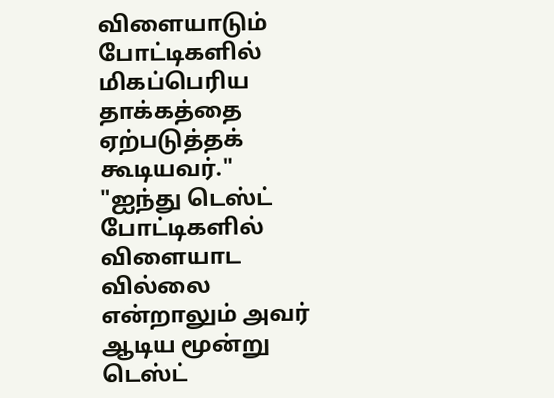விளையாடும் போட்டிகளில் மிகப்பெரிய தாக்கத்தை ஏற்படுத்தக் கூடியவர்."
"ஐந்து டெஸ்ட் போட்டிகளில் விளையாட வில்லை என்றாலும் அவர் ஆடிய மூன்று டெஸ்ட்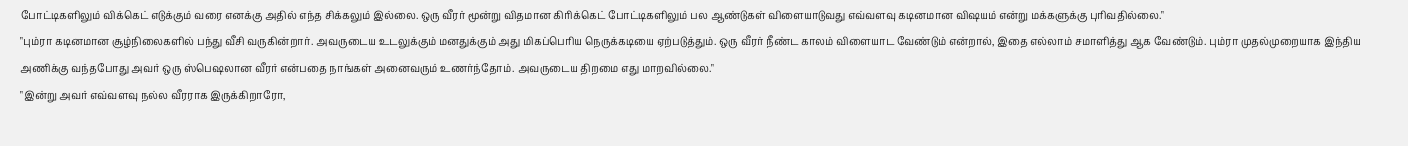போட்டிகளிலும் விக்கெட் எடுக்கும் வரை எனக்கு அதில் எந்த சிக்கலும் இல்லை. ஒரு வீரர் மூன்று விதமான கிரிக்கெட் போட்டிகளிலும் பல ஆண்டுகள் விளையாடுவது எவ்வளவு கடினமான விஷயம் என்று மக்களுக்கு புரிவதில்லை."
"பும்ரா கடினமான சூழ்நிலைகளில் பந்து வீசி வருகின்றார். அவருடைய உடலுக்கும் மனதுக்கும் அது மிகப்பெரிய நெருக்கடியை ஏற்படுத்தும். ஒரு வீரர் நீண்ட காலம் விளையாட வேண்டும் என்றால், இதை எல்லாம் சமாளித்து ஆக வேண்டும். பும்ரா முதல்முறையாக இந்திய அணிக்கு வந்தபோது அவர் ஒரு ஸ்பெஷலான வீரர் என்பதை நாங்கள் அனைவரும் உணர்ந்தோம். அவருடைய திறமை எது மாறவில்லை."
"இன்று அவர் எவ்வளவு நல்ல வீரராக இருக்கிறாரோ,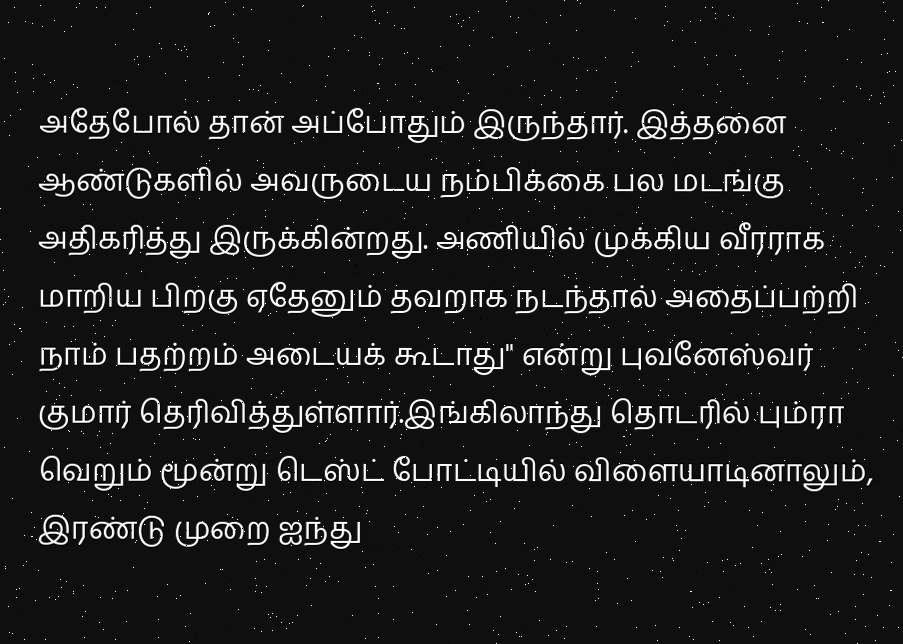அதேபோல் தான் அப்போதும் இருந்தார். இத்தனை ஆண்டுகளில் அவருடைய நம்பிக்கை பல மடங்கு அதிகரித்து இருக்கின்றது. அணியில் முக்கிய வீரராக மாறிய பிறகு ஏதேனும் தவறாக நடந்தால் அதைப்பற்றி நாம் பதற்றம் அடையக் கூடாது" என்று புவனேஸ்வர் குமார் தெரிவித்துள்ளார்.இங்கிலாந்து தொடரில் பும்ரா வெறும் மூன்று டெஸ்ட் போட்டியில் விளையாடினாலும், இரண்டு முறை ஐந்து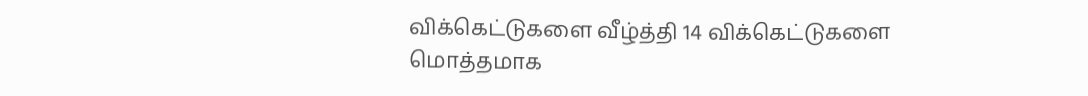விக்கெட்டுகளை வீழ்த்தி 14 விக்கெட்டுகளை மொத்தமாக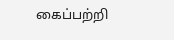கைப்பற்றி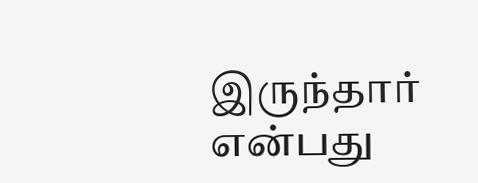இருந்தார் என்பது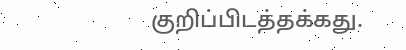குறிப்பிடத்தக்கது.